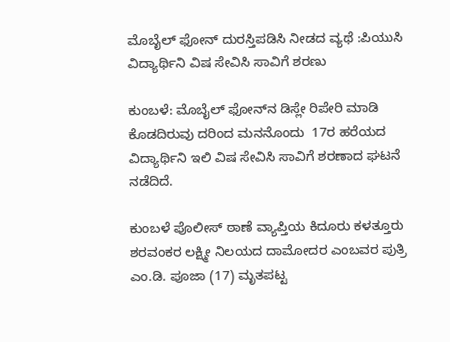ಮೊಬೈಲ್ ಫೋನ್ ದುರಸ್ತಿಪಡಿಸಿ ನೀಡದ ವ್ಯಥೆ :ಪಿಯುಸಿ ವಿದ್ಯಾರ್ಥಿನಿ ವಿಷ ಸೇವಿಸಿ ಸಾವಿಗೆ ಶರಣು

ಕುಂಬಳೆ: ಮೊಬೈಲ್ ಫೋನ್‌ನ ಡಿಸ್ಲೇ ರಿಪೇರಿ ಮಾಡಿ ಕೊಡದಿರುವು ದರಿಂದ ಮನನೊಂದು  17ರ ಹರೆಯದ ವಿದ್ಯಾರ್ಥಿನಿ ಇಲಿ ವಿಷ ಸೇವಿಸಿ ಸಾವಿಗೆ ಶರಣಾದ ಘಟನೆ ನಡೆದಿದೆ.

ಕುಂಬಳೆ ಪೊಲೀಸ್ ಠಾಣೆ ವ್ಯಾಪ್ತಿಯ ಕಿದೂರು ಕಳತ್ತೂರು ಶರವಂಕರ ಲಕ್ಷ್ಮೀ ನಿಲಯದ ದಾಮೋದರ ಎಂಬವರ ಪುತ್ರಿ ಎಂ.ಡಿ. ಪೂಜಾ (17) ಮೃತಪಟ್ಟ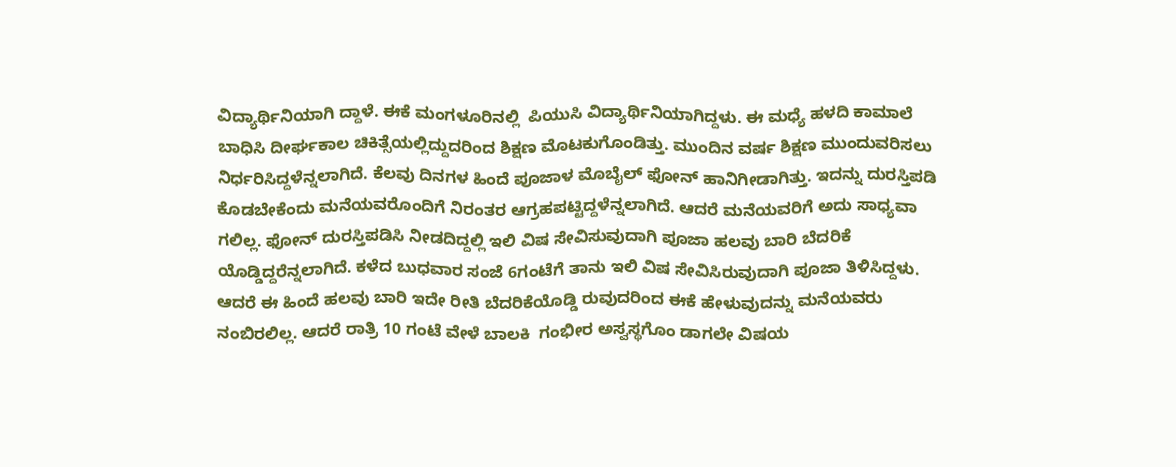ವಿದ್ಯಾರ್ಥಿನಿಯಾಗಿ ದ್ದಾಳೆ. ಈಕೆ ಮಂಗಳೂರಿನಲ್ಲಿ  ಪಿಯುಸಿ ವಿದ್ಯಾರ್ಥಿನಿಯಾಗಿದ್ದಳು. ಈ ಮಧ್ಯೆ ಹಳದಿ ಕಾಮಾಲೆ ಬಾಧಿಸಿ ದೀರ್ಘಕಾಲ ಚಿಕಿತ್ಸೆಯಲ್ಲಿದ್ದುದರಿಂದ ಶಿಕ್ಷಣ ಮೊಟಕುಗೊಂಡಿತ್ತು. ಮುಂದಿನ ವರ್ಷ ಶಿಕ್ಷಣ ಮುಂದುವರಿಸಲು ನಿರ್ಧರಿಸಿದ್ದಳೆನ್ನಲಾಗಿದೆ. ಕೆಲವು ದಿನಗಳ ಹಿಂದೆ ಪೂಜಾಳ ಮೊಬೈಲ್ ಫೋನ್ ಹಾನಿಗೀಡಾಗಿತ್ತು. ಇದನ್ನು ದುರಸ್ತಿಪಡಿ ಕೊಡಬೇಕೆಂದು ಮನೆಯವರೊಂದಿಗೆ ನಿರಂತರ ಆಗ್ರಹಪಟ್ಟಿದ್ದಳೆನ್ನಲಾಗಿದೆ. ಆದರೆ ಮನೆಯವರಿಗೆ ಅದು ಸಾಧ್ಯವಾ ಗಲಿಲ್ಲ. ಫೋನ್ ದುರಸ್ತಿಪಡಿಸಿ ನೀಡದಿದ್ದಲ್ಲಿ ಇಲಿ ವಿಷ ಸೇವಿಸುವುದಾಗಿ ಪೂಜಾ ಹಲವು ಬಾರಿ ಬೆದರಿಕೆ ಯೊಡ್ಡಿದ್ದರೆನ್ನಲಾಗಿದೆ. ಕಳೆದ ಬುಧವಾರ ಸಂಜೆ 6ಗಂಟೆಗೆ ತಾನು ಇಲಿ ವಿಷ ಸೇವಿಸಿರುವುದಾಗಿ ಪೂಜಾ ತಿಳಿಸಿದ್ದಳು.  ಆದರೆ ಈ ಹಿಂದೆ ಹಲವು ಬಾರಿ ಇದೇ ರೀತಿ ಬೆದರಿಕೆಯೊಡ್ಡಿ ರುವುದರಿಂದ ಈಕೆ ಹೇಳುವುದನ್ನು ಮನೆಯವರು ನಂಬಿರಲಿಲ್ಲ. ಆದರೆ ರಾತ್ರಿ 10 ಗಂಟೆ ವೇಳೆ ಬಾಲಕಿ  ಗಂಭೀರ ಅಸ್ವಸ್ಥಗೊಂ ಡಾಗಲೇ ವಿಷಯ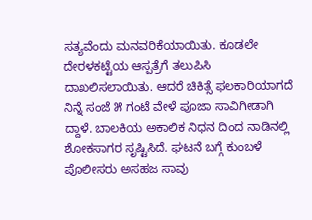ಸತ್ಯವೆಂದು ಮನವರಿಕೆಯಾಯಿತು. ಕೂಡಲೇ ದೇರಳಕಟ್ಟೆಯ ಆಸ್ಪತ್ರೆಗೆ ತಲುಪಿಸಿ ದಾಖಲಿಸಲಾಯಿತು. ಆದರೆ ಚಿಕಿತ್ಸೆ ಫಲಕಾರಿಯಾಗದೆ ನಿನ್ನೆ ಸಂಜೆ ೫ ಗಂಟೆ ವೇಳೆ ಪೂಜಾ ಸಾವಿಗೀಡಾಗಿ ದ್ದಾಳೆ. ಬಾಲಕಿಯ ಅಕಾಲಿಕ ನಿಧನ ದಿಂದ ನಾಡಿನಲ್ಲಿ ಶೋಕಸಾಗರ ಸೃಷ್ಟಿಸಿದೆ. ಘಟನೆ ಬಗ್ಗೆ ಕುಂಬಳೆ ಪೊಲೀಸರು ಅಸಹಜ ಸಾವು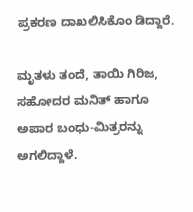ಪ್ರಕರಣ ದಾಖಲಿಸಿಕೊಂ ಡಿದ್ದಾರೆ.

ಮೃತಳು ತಂದೆ, ತಾಯಿ ಗಿರಿಜ, ಸಹೋದರ ಮನಿತ್ ಹಾಗೂ ಅಪಾರ ಬಂಧು-ಮಿತ್ರರನ್ನು ಅಗಲಿದ್ದಾಳೆ.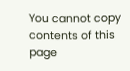You cannot copy contents of this page